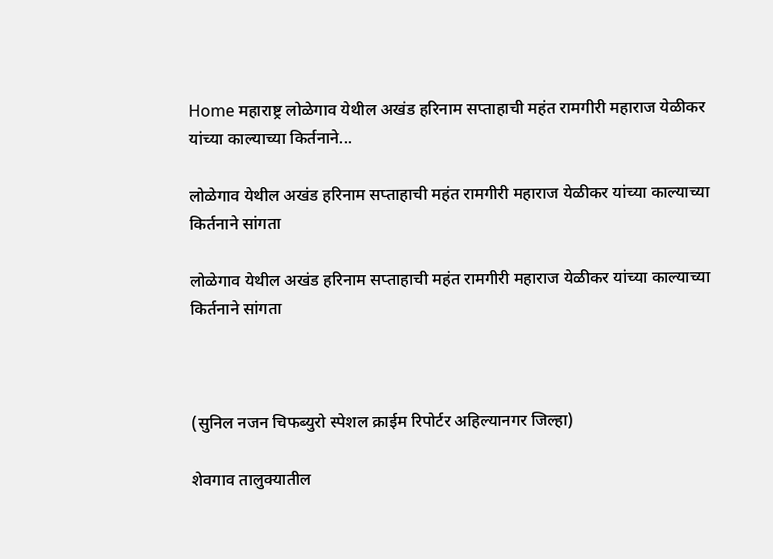Home महाराष्ट्र लोळेगाव येथील अखंड हरिनाम सप्ताहाची महंत रामगीरी महाराज येळीकर यांच्या काल्याच्या किर्तनाने...

लोळेगाव येथील अखंड हरिनाम सप्ताहाची महंत रामगीरी महाराज येळीकर यांच्या काल्याच्या किर्तनाने सांगता

लोळेगाव येथील अखंड हरिनाम सप्ताहाची महंत रामगीरी महाराज येळीकर यांच्या काल्याच्या किर्तनाने सांगता



(सुनिल नजन चिफब्युरो स्पेशल क्राईम रिपोर्टर अहिल्यानगर जिल्हा)

शेवगाव तालुक्यातील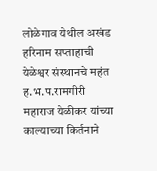लोळेगाव येथील अखंड हरिनाम सप्ताहाची येळेश्वर संस्थानचे महंत ह.भ.प.रामगीरी महाराज येळीकर यांच्या काल्याच्या किर्तनाने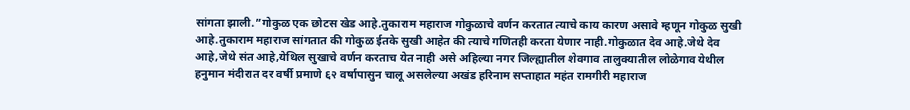सांगता झाली.”गोकुळ एक छोटस खेड आहे.तुकाराम महाराज गोकुळाचे वर्णन करतात त्याचे काय कारण असावे म्हणून गोकुळ सुखी आहे.तुकाराम महाराज सांगतात की गोकुळ ईतके सुखी आहेत की त्याचे गणितही करता येणार नाही.गोकुळात देव आहे.जेथे देव आहे,जेथे संत आहे,येथिल सुखाचे वर्णन करताच येत नाही असे अहिल्या नगर जिल्ह्यातील शेवगाव तालुक्यातील लोळेगाव येथील हनुमान मंदीरात दर वर्षी प्रमाणे ६२ वर्षापासुन चालू असलेल्या अखंड हरिनाम सप्ताहात महंत रामगीरी महाराज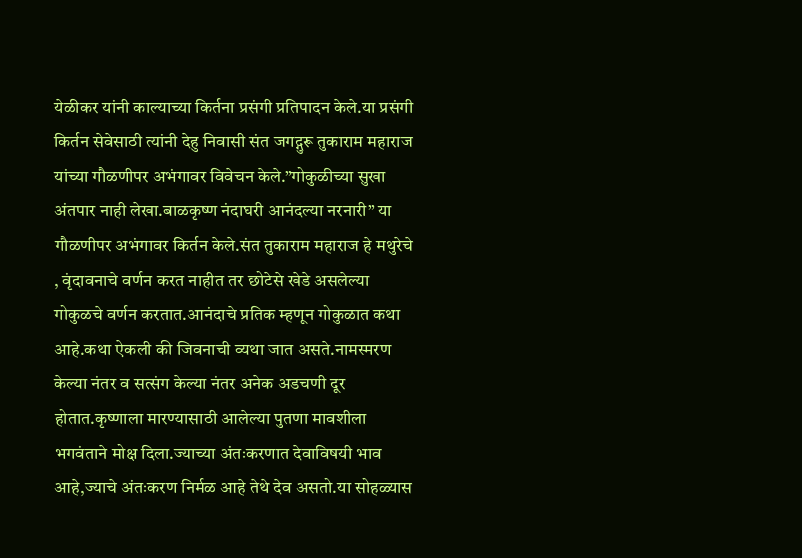येळीकर यांनी काल्याच्या किर्तना प्रसंगी प्रतिपादन केले.या प्रसंगी किर्तन सेवेसाठी त्यांनी देहु निवासी संत जगद्गुरू तुकाराम महाराज यांच्या गौळणीपर अभंगावर विवेचन केले.”गोकुळीच्या सुखा अंतपार नाही लेखा.बाळकृष्ण नंदाघरी आनंदल्या नरनारी” या गौळणीपर अभंगावर किर्तन केले.संत तुकाराम महाराज हे मथुरेचे , वृंदावनाचे वर्णन करत नाहीत तर छोटेसे खेडे असलेल्या गोकुळचे वर्णन करतात.आनंदाचे प्रतिक म्हणून गोकुळात कथा आहे.कथा ऐकली की जिवनाची व्यथा जात असते.नामस्मरण केल्या नंतर व सत्संग केल्या नंतर अनेक अडचणी दूर होतात.कृष्णाला मारण्यासाठी आलेल्या पुतणा मावशीला भगवंताने मोक्ष दिला.ज्याच्या अंतःकरणात देवाविषयी भाव आहे,ज्याचे अंतःकरण निर्मळ आहे तेथे देव असतो.या सोहळ्यास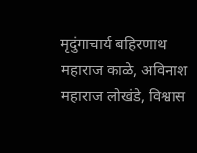मृदुंगाचार्य बहिरणाथ महाराज काळे, अविनाश महाराज लोखंडे, विश्वास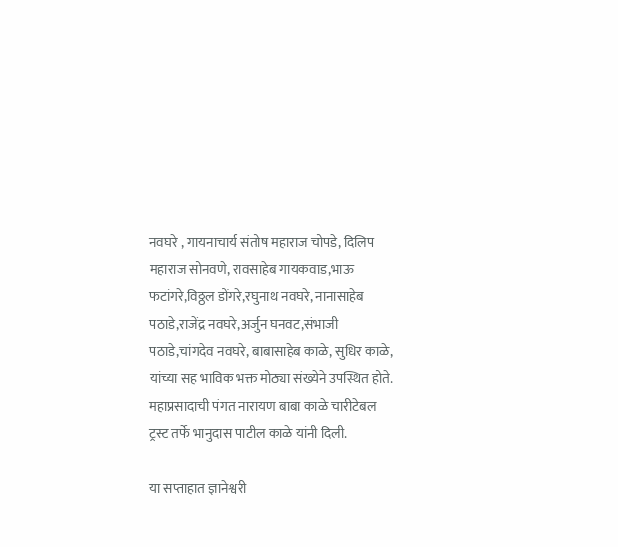नवघरे , गायनाचार्य संतोष महाराज चोपडे, दिलिप महाराज सोनवणे, रावसाहेब गायकवाड,भाऊ फटांगरे,विठ्ठल डोंगरे,रघुनाथ नवघरे, नानासाहेब पठाडे,राजेंद्र नवघरे,अर्जुन घनवट,संभाजी पठाडे,चांगदेव नवघरे, बाबासाहेब काळे, सुधिर काळे, यांच्या सह भाविक भक्त मोठ्या संख्येने उपस्थित होते. महाप्रसादाची पंगत नारायण बाबा काळे चारीटेबल ट्रस्ट तर्फे भानुदास पाटील काळे यांनी दिली.

या सप्ताहात ज्ञानेश्वरी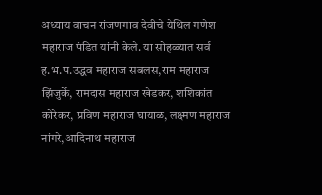अध्याय वाचन रांजणगाव देवीचे येथिल गणेश महाराज पंडित यांनी केले. या सोहळ्यात सर्व ह.भ.प.उद्धव महाराज सबलस,राम महाराज झिंजुर्के, रामदास महाराज खेडकर, शशिकांत कोरेकर, प्रविण महाराज घायाळ, लक्ष्मण महाराज नांगरे,आदिनाथ महाराज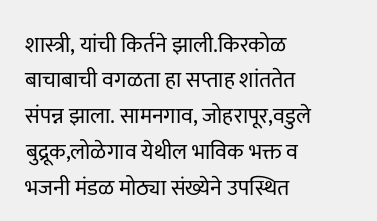शास्त्री, यांची किर्तने झाली.किरकोळ बाचाबाची वगळता हा सप्ताह शांततेत संपन्न झाला. सामनगाव, जोहरापूर,वडुले बुद्रूक,लोळेगाव येथील भाविक भक्त व भजनी मंडळ मोठ्या संख्येने उपस्थित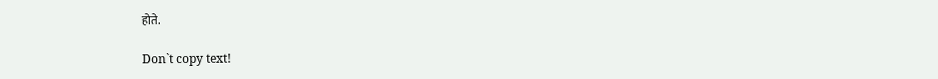होते.

Don`t copy text!